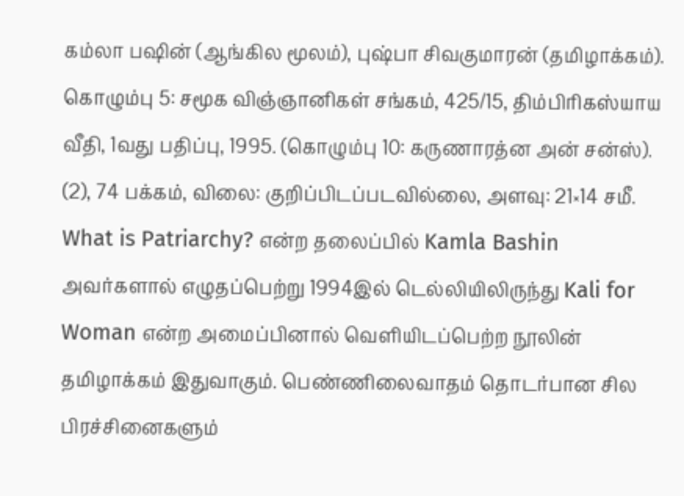கம்லா பஷின் (ஆங்கில மூலம்), புஷ்பா சிவகுமாரன் (தமிழாக்கம்). கொழும்பு 5: சமூக விஞ்ஞானிகள் சங்கம், 425/15, திம்பிரிகஸ்யாய வீதி, 1வது பதிப்பு, 1995. (கொழும்பு 10: கருணாரத்ன அன் சன்ஸ்).
(2), 74 பக்கம், விலை: குறிப்பிடப்படவில்லை, அளவு: 21×14 சமீ.
What is Patriarchy? என்ற தலைப்பில் Kamla Bashin அவர்களால் எழுதப்பெற்று 1994இல் டெல்லியிலிருந்து Kali for Woman என்ற அமைப்பினால் வெளியிடப்பெற்ற நூலின் தமிழாக்கம் இதுவாகும். பெண்ணிலைவாதம் தொடர்பான சில பிரச்சினைகளும்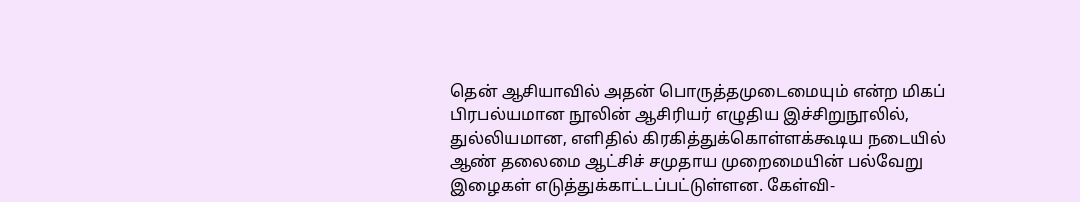தென் ஆசியாவில் அதன் பொருத்தமுடைமையும் என்ற மிகப் பிரபல்யமான நூலின் ஆசிரியர் எழுதிய இச்சிறுநூலில், துல்லியமான, எளிதில் கிரகித்துக்கொள்ளக்கூடிய நடையில் ஆண் தலைமை ஆட்சிச் சமுதாய முறைமையின் பல்வேறு இழைகள் எடுத்துக்காட்டப்பட்டுள்ளன. கேள்வி-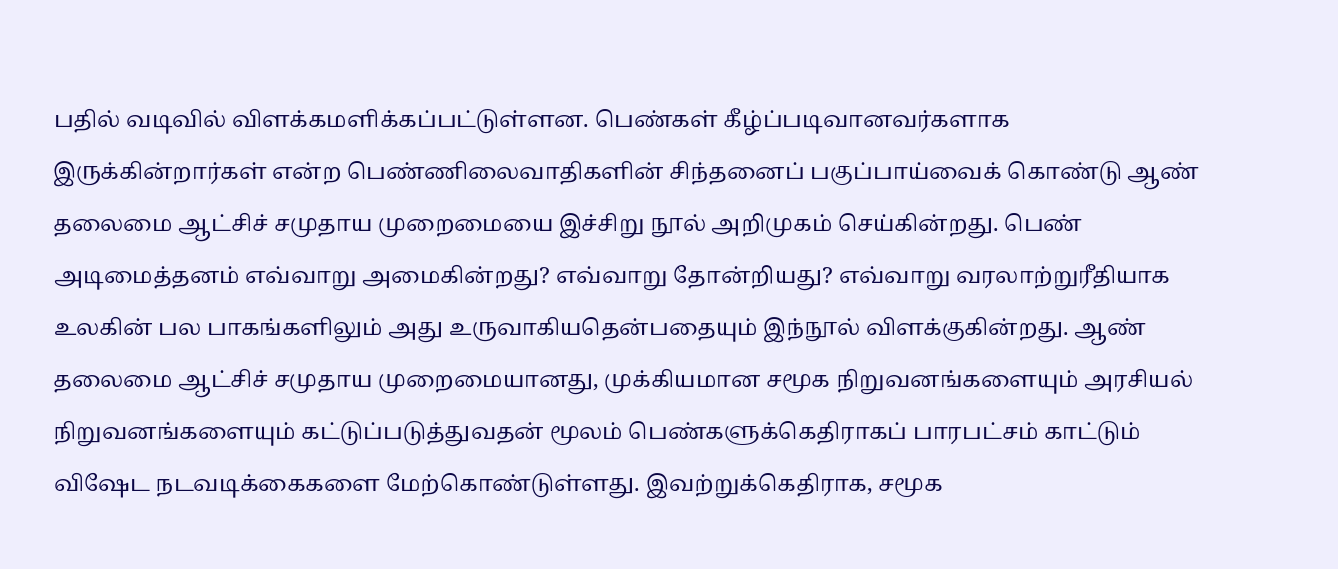பதில் வடிவில் விளக்கமளிக்கப்பட்டுள்ளன. பெண்கள் கீழ்ப்படிவானவர்களாக இருக்கின்றார்கள் என்ற பெண்ணிலைவாதிகளின் சிந்தனைப் பகுப்பாய்வைக் கொண்டு ஆண் தலைமை ஆட்சிச் சமுதாய முறைமையை இச்சிறு நூல் அறிமுகம் செய்கின்றது. பெண் அடிமைத்தனம் எவ்வாறு அமைகின்றது? எவ்வாறு தோன்றியது? எவ்வாறு வரலாற்றுரீதியாக உலகின் பல பாகங்களிலும் அது உருவாகியதென்பதையும் இந்நூல் விளக்குகின்றது. ஆண் தலைமை ஆட்சிச் சமுதாய முறைமையானது, முக்கியமான சமூக நிறுவனங்களையும் அரசியல் நிறுவனங்களையும் கட்டுப்படுத்துவதன் மூலம் பெண்களுக்கெதிராகப் பாரபட்சம் காட்டும் விஷேட நடவடிக்கைகளை மேற்கொண்டுள்ளது. இவற்றுக்கெதிராக, சமூக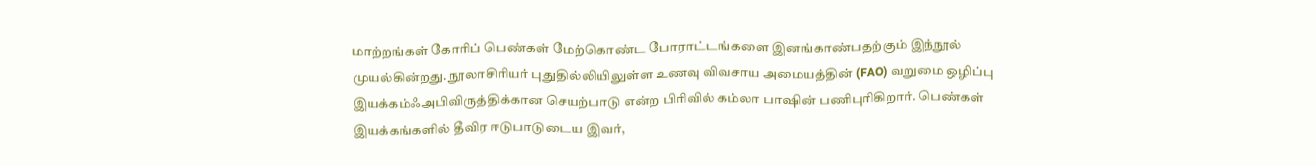மாற்றங்கள் கோரிப் பெண்கள் மேற்கொண்ட போராட்டங்களை இனங்காண்பதற்கும் இந்நூல் முயல்கின்றது. நூலாசிரியர் புதுதில்லியிலுள்ள உணவு விவசாய அமையத்தின் (FAO) வறுமை ஒழிப்பு இயக்கம்ஃஅபிவிருத்திக்கான செயற்பாடு என்ற பிரிவில் கம்லா பாஷின் பணிபுரிகிறார். பெண்கள் இயக்கங்களில் தீவிர ஈடுபாடுடைய இவர்,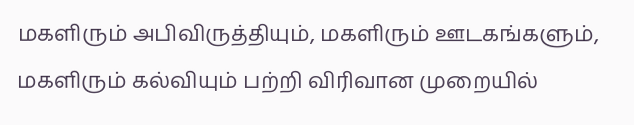மகளிரும் அபிவிருத்தியும், மகளிரும் ஊடகங்களும், மகளிரும் கல்வியும் பற்றி விரிவான முறையில்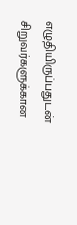எழுதியிருப்பதுடன் சிறுவர்களுக்கான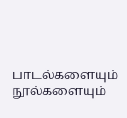பாடல்களையும் நூல்களையும்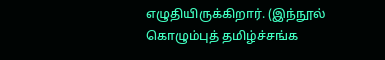எழுதியிருக்கிறார். (இந்நூல் கொழும்புத் தமிழ்ச்சங்க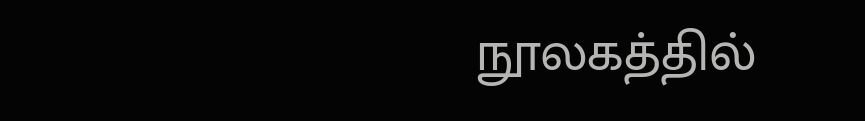நூலகத்தில்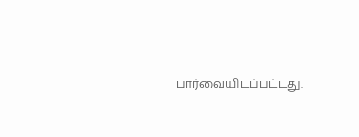பார்வையிடப்பட்டது.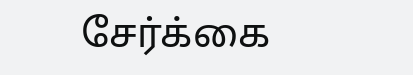சேர்க்கை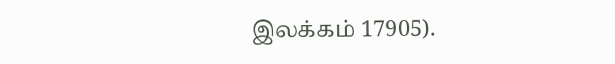இலக்கம் 17905).